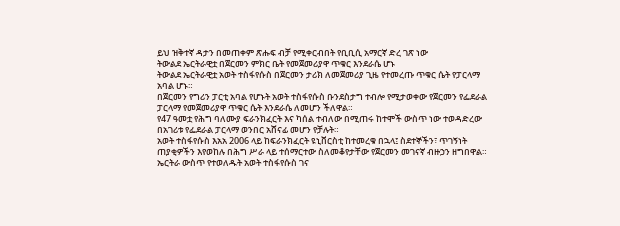ይህ ዝቅተኛ ዳታን በመጠቀም ጽሑፍ ብቻ የሚቀርብበት የቢቢሲ አማርኛ ድረ ገጽ ነው
ትውልደ ኤርትራዊቷ በጀርመን ምክር ቤት የመጀመሪያዋ ጥቁር እንደራሴ ሆኑ
ትውልደ ኤርትራዊቷ አወት ተስፋየሱስ በጀርመን ታሪክ ለመጀመሪያ ጊዜ የተመረጡ ጥቁር ሴት የፓርላማ አባል ሆኑ።
በጀርመን የግሪን ፓርቲ አባል የሆኑት አወት ተስፋየሱስ ቡንደስታግ ተብሎ የሚታወቀው የጀርመን የፌደራል ፓርላማ የመጀመሪያዋ ጥቁር ሴት እንደራሴ ለመሆን ችለዋል።
የ47 ዓመቷ የሕግ ባለሙያ ፍራንክፈርት እና ካሰል ተብለው በሚጠሩ ከተሞች ውስጥ ነው ተወዳድረው በአገሪቱ የፌደራል ፓርላማ ወንበር አሸናፊ መሆን የቻሉት።
አወት ተስፋየሱስ እአአ 2006 ላይ ከፍራንክፈርት ዩኒቨርስቲ ከተመረቁ በኋላ፤ ስደተኞችን፣ ጥገኝነት ጠያቂዎችን እየወከሉ በሕግ ሥራ ላይ ተሰማርተው ስለመቆየታቸው የጀርመን መገናኛ ብዙኃን ዘግበዋል።
ኤርትራ ውስጥ የተወለዱት አወት ተስፋየሱስ ገና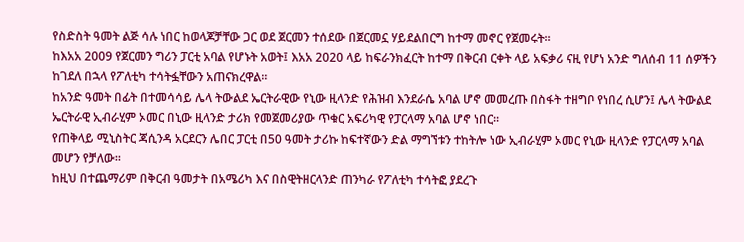የስድስት ዓመት ልጅ ሳሉ ነበር ከወላጆቻቸው ጋር ወደ ጀርመን ተሰደው በጀርመኗ ሃይደልበርግ ከተማ መኖር የጀመሩት።
ከእአአ 2009 የጀርመን ግሪን ፓርቲ አባል የሆኑት አወት፤ እአአ 2020 ላይ ከፍራንክፈርት ከተማ በቅርብ ርቀት ላይ አፍቃሪ ናዚ የሆነ አንድ ግለሰብ 11 ሰዎችን ከገደለ በኋላ የፖለቲካ ተሳትፏቸውን አጠናክረዋል።
ከአንድ ዓመት በፊት በተመሳሳይ ሌላ ትውልደ ኤርትራዊው የኒው ዚላንድ የሕዝብ እንደራሴ አባል ሆኖ መመረጡ በስፋት ተዘግቦ የነበረ ሲሆን፤ ሌላ ትውልደ ኤርትራዊ ኢብራሂም ኦመር በኒው ዚላንድ ታሪክ የመጀመሪያው ጥቁር አፍሪካዊ የፓርላማ አባል ሆኖ ነበር።
የጠቅላይ ሚኒስትር ጃሲንዳ አርደርን ሌበር ፓርቲ በ50 ዓመት ታሪኩ ከፍተኛውን ድል ማግኘቱን ተከትሎ ነው ኢብራሂም ኦመር የኒው ዚላንድ የፓርላማ አባል መሆን የቻለው።
ከዚህ በተጨማሪም በቅርብ ዓመታት በአሜሪካ እና በስዊትዘርላንድ ጠንካራ የፖለቲካ ተሳትፎ ያደረጉ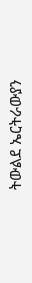ትውልደ ኤርትራውያን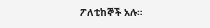ፖለቲከኞች አሉ።